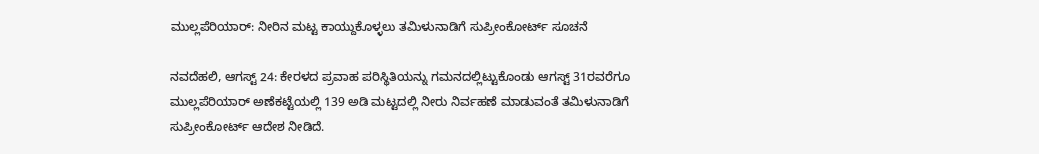ಮುಲ್ಲಪೆರಿಯಾರ್: ನೀರಿನ ಮಟ್ಟ ಕಾಯ್ದುಕೊಳ್ಳಲು ತಮಿಳುನಾಡಿಗೆ ಸುಪ್ರೀಂಕೋರ್ಟ್ ಸೂಚನೆ

ನವದೆಹಲಿ, ಆಗಸ್ಟ್ 24: ಕೇರಳದ ಪ್ರವಾಹ ಪರಿಸ್ಥಿತಿಯನ್ನು ಗಮನದಲ್ಲಿಟ್ಟುಕೊಂಡು ಆಗಸ್ಟ್ 31ರವರೆಗೂ ಮುಲ್ಲಪೆರಿಯಾರ್ ಅಣೆಕಟ್ಟೆಯಲ್ಲಿ 139 ಅಡಿ ಮಟ್ಟದಲ್ಲಿ ನೀರು ನಿರ್ವಹಣೆ ಮಾಡುವಂತೆ ತಮಿಳುನಾಡಿಗೆ ಸುಪ್ರೀಂಕೋರ್ಟ್ ಆದೇಶ ನೀಡಿದೆ.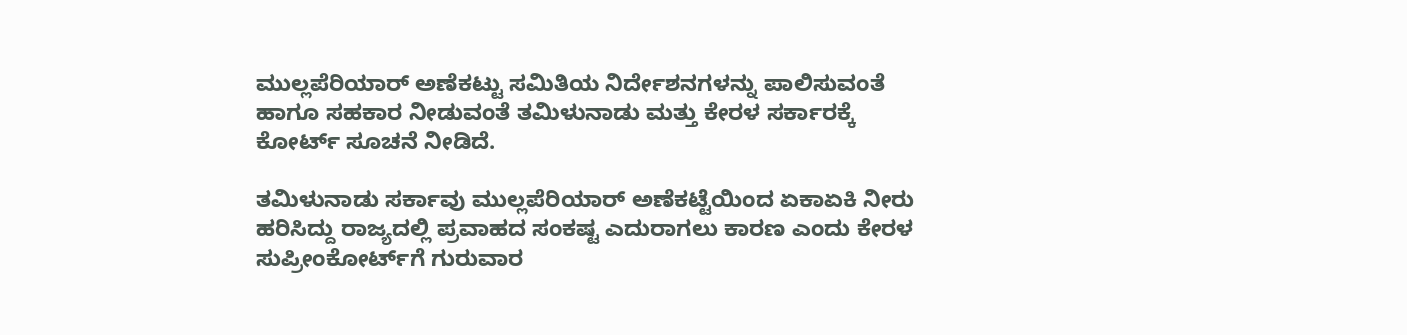ಮುಲ್ಲಪೆರಿಯಾರ್ ಅಣೆಕಟ್ಟು ಸಮಿತಿಯ ನಿರ್ದೇಶನಗಳನ್ನು ಪಾಲಿಸುವಂತೆ ಹಾಗೂ ಸಹಕಾರ ನೀಡುವಂತೆ ತಮಿಳುನಾಡು ಮತ್ತು ಕೇರಳ ಸರ್ಕಾರಕ್ಕೆ ಕೋರ್ಟ್ ಸೂಚನೆ ನೀಡಿದೆ.

ತಮಿಳುನಾಡು ಸರ್ಕಾವು ಮುಲ್ಲಪೆರಿಯಾರ್ ಅಣೆಕಟ್ಟೆಯಿಂದ ಏಕಾಏಕಿ ನೀರು ಹರಿಸಿದ್ದು ರಾಜ್ಯದಲ್ಲಿ ಪ್ರವಾಹದ ಸಂಕಷ್ಟ ಎದುರಾಗಲು ಕಾರಣ ಎಂದು ಕೇರಳ ಸುಪ್ರೀಂಕೋರ್ಟ್‌ಗೆ ಗುರುವಾರ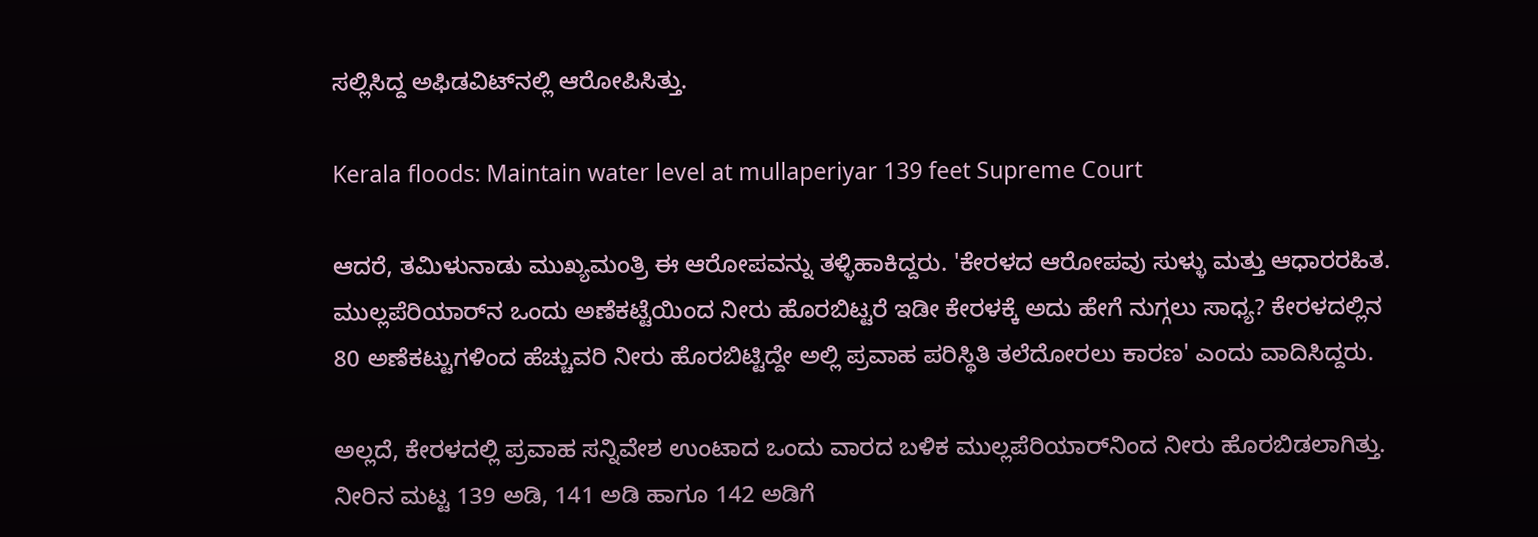ಸಲ್ಲಿಸಿದ್ದ ಅಫಿಡವಿಟ್‌ನಲ್ಲಿ ಆರೋಪಿಸಿತ್ತು.

Kerala floods: Maintain water level at mullaperiyar 139 feet Supreme Court

ಆದರೆ, ತಮಿಳುನಾಡು ಮುಖ್ಯಮಂತ್ರಿ ಈ ಆರೋಪವನ್ನು ತಳ್ಳಿಹಾಕಿದ್ದರು. 'ಕೇರಳದ ಆರೋಪವು ಸುಳ್ಳು ಮತ್ತು ಆಧಾರರಹಿತ. ಮುಲ್ಲಪೆರಿಯಾರ್‌ನ ಒಂದು ಅಣೆಕಟ್ಟೆಯಿಂದ ನೀರು ಹೊರಬಿಟ್ಟರೆ ಇಡೀ ಕೇರಳಕ್ಕೆ ಅದು ಹೇಗೆ ನುಗ್ಗಲು ಸಾಧ್ಯ? ಕೇರಳದಲ್ಲಿನ 80 ಅಣೆಕಟ್ಟುಗಳಿಂದ ಹೆಚ್ಚುವರಿ ನೀರು ಹೊರಬಿಟ್ಟಿದ್ದೇ ಅಲ್ಲಿ ಪ್ರವಾಹ ಪರಿಸ್ಥಿತಿ ತಲೆದೋರಲು ಕಾರಣ' ಎಂದು ವಾದಿಸಿದ್ದರು.

ಅಲ್ಲದೆ, ಕೇರಳದಲ್ಲಿ ಪ್ರವಾಹ ಸನ್ನಿವೇಶ ಉಂಟಾದ ಒಂದು ವಾರದ ಬಳಿಕ ಮುಲ್ಲಪೆರಿಯಾರ್‌ನಿಂದ ನೀರು ಹೊರಬಿಡಲಾಗಿತ್ತು. ನೀರಿನ ಮಟ್ಟ 139 ಅಡಿ, 141 ಅಡಿ ಹಾಗೂ 142 ಅಡಿಗೆ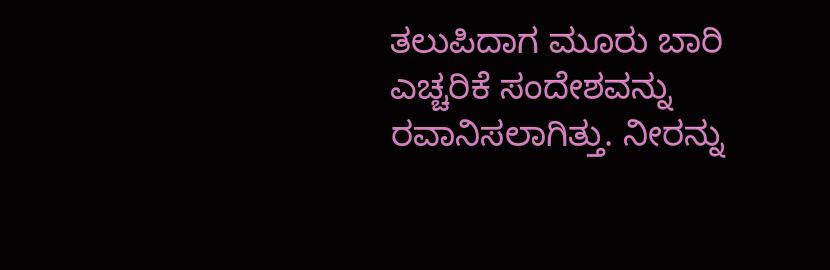ತಲುಪಿದಾಗ ಮೂರು ಬಾರಿ ಎಚ್ಚರಿಕೆ ಸಂದೇಶವನ್ನು ರವಾನಿಸಲಾಗಿತ್ತು. ನೀರನ್ನು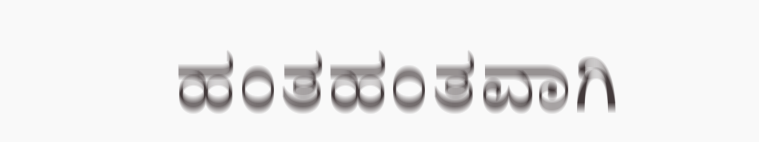ಹಂತಹಂತವಾಗಿ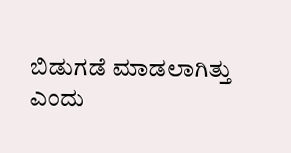ಬಿಡುಗಡೆ ಮಾಡಲಾಗಿತ್ತು ಎಂದು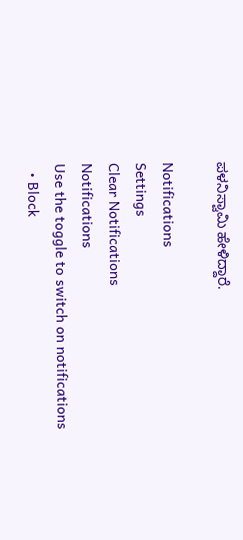ಪಳನಿಸ್ವಾಮಿ ಹೇಳಿದ್ದಾರೆ.

Notifications
Settings
Clear Notifications
Notifications
Use the toggle to switch on notifications
  • Block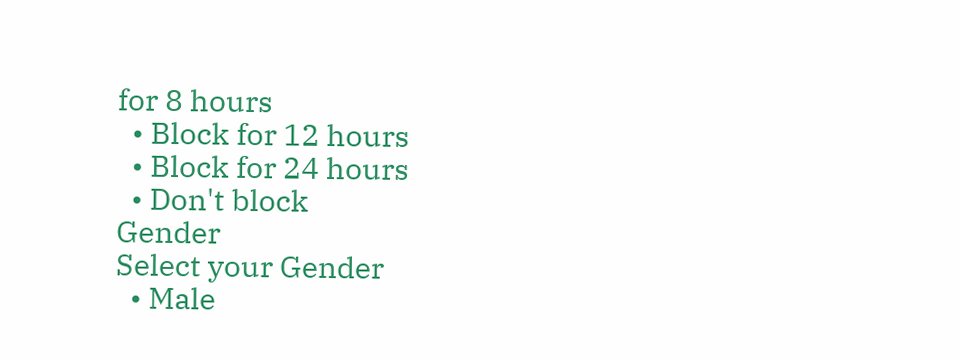for 8 hours
  • Block for 12 hours
  • Block for 24 hours
  • Don't block
Gender
Select your Gender
  • Male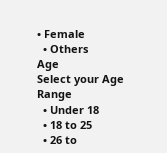• Female
  • Others
Age
Select your Age Range
  • Under 18
  • 18 to 25
  • 26 to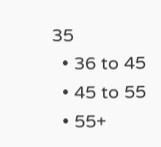35
  • 36 to 45
  • 45 to 55
  • 55+